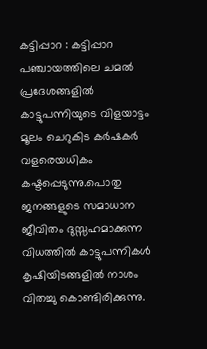കട്ടിപ്പാറ : കട്ടിപ്പാറ പഞ്ചായത്തിലെ ചമൽ പ്രദേശങ്ങളിൽ കാട്ടുപന്നിയുടെ വിളയാട്ടം മൂലം ചെറുകിട കർഷകർ വളരെയധികം കഷ്ടപ്പെടുന്നു.പൊതു ജനങ്ങളുടെ സമാധാന ജീവിതം ദുസ്സഹമാക്കുന്ന വിധത്തിൽ കാട്ടുപന്നികൾ കൃഷിയിടങ്ങളിൽ നാശം വിതച്ചു കൊണ്ടിരിക്കുന്നു.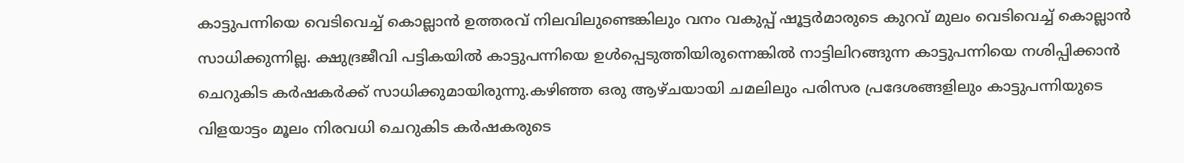കാട്ടുപന്നിയെ വെടിവെച്ച് കൊല്ലാൻ ഉത്തരവ് നിലവിലുണ്ടെങ്കിലും വനം വകുപ്പ് ഷൂട്ടർമാരുടെ കുറവ് മുലം വെടിവെച്ച് കൊല്ലാൻ സാധിക്കുന്നില്ല. ക്ഷുദ്രജീവി പട്ടികയിൽ കാട്ടുപന്നിയെ ഉൾപ്പെടുത്തിയിരുന്നെങ്കിൽ നാട്ടിലിറങ്ങുന്ന കാട്ടുപന്നിയെ നശിപ്പിക്കാൻ ചെറുകിട കർഷകർക്ക് സാധിക്കുമായിരുന്നു.കഴിഞ്ഞ ഒരു ആഴ്ചയായി ചമലിലും പരിസര പ്രദേശങ്ങളിലും കാട്ടുപന്നിയുടെ വിളയാട്ടം മൂലം നിരവധി ചെറുകിട കർഷകരുടെ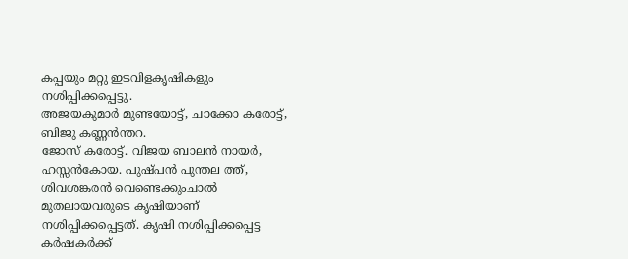കപ്പയും മറ്റു ഇടവിളകൃഷികളും നശിപ്പിക്കപ്പെട്ടു.
അജയകുമാർ മുണ്ടയോട്ട്, ചാക്കോ കരോട്ട്, ബിജു കണ്ണൻന്തറ.
ജോസ് കരോട്ട്. വിജയ ബാലൻ നായർ, ഹസ്സൻകോയ. പുഷ്പൻ പുന്തല ത്ത്,
ശിവശങ്കരൻ വെണ്ടെക്കുംചാൽ
മുതലായവരുടെ കൃഷിയാണ് നശിപ്പിക്കപ്പെട്ടത്. കൃഷി നശിപ്പിക്കപ്പെട്ട കർഷകർക്ക്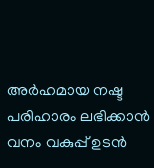അർഹമായ നഷ്ട പരിഹാരം ലഭിക്കാൻ വനം വകുപ്പ് ഉടൻ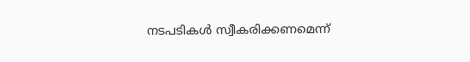നടപടികൾ സ്വീകരിക്കണമെന്ന്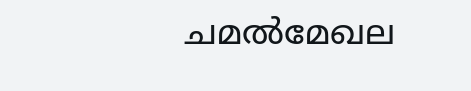ചമൽമേഖല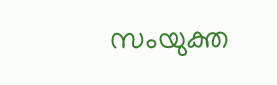സംയുക്ത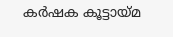കർഷക കൂട്ടായ്മ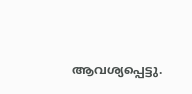ആവശ്യപ്പെട്ടു.